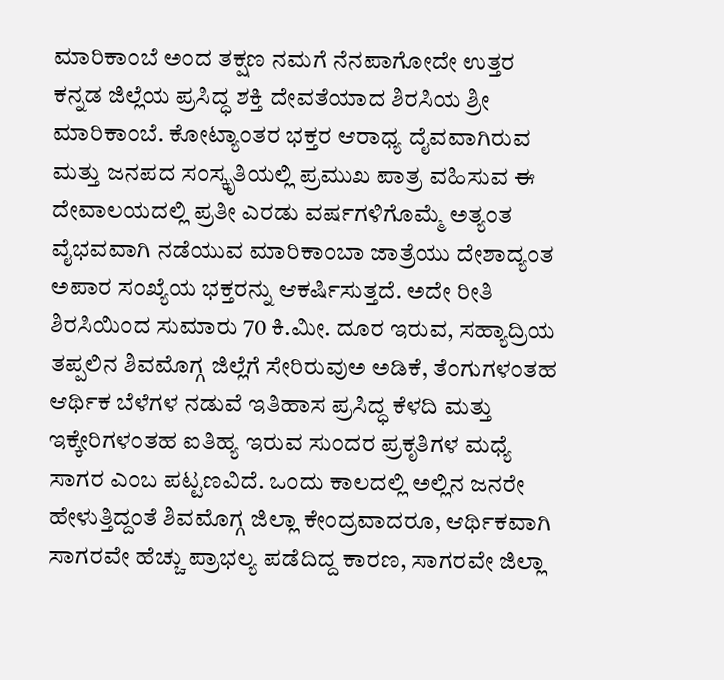ಮಾರಿಕಾಂಬೆ ಅಂದ ತಕ್ಷಣ ನಮಗೆ ನೆನಪಾಗೋದೇ ಉತ್ತರ ಕನ್ನಡ ಜಿಲ್ಲೆಯ ಪ್ರಸಿದ್ಧ ಶಕ್ತಿ ದೇವತೆಯಾದ ಶಿರಸಿಯ ಶ್ರೀ ಮಾರಿಕಾಂಬೆ. ಕೋಟ್ಯಾಂತರ ಭಕ್ತರ ಆರಾಧ್ಯ ದೈವವಾಗಿರುವ ಮತ್ತು ಜನಪದ ಸಂಸ್ಕೃತಿಯಲ್ಲಿ ಪ್ರಮುಖ ಪಾತ್ರ ವಹಿಸುವ ಈ ದೇವಾಲಯದಲ್ಲಿ ಪ್ರತೀ ಎರಡು ವರ್ಷಗಳಿಗೊಮ್ಮೆ ಅತ್ಯಂತ ವೈಭವವಾಗಿ ನಡೆಯುವ ಮಾರಿಕಾಂಬಾ ಜಾತ್ರೆಯು ದೇಶಾದ್ಯಂತ ಅಪಾರ ಸಂಖ್ಯೆಯ ಭಕ್ತರನ್ನು ಆಕರ್ಷಿಸುತ್ತದೆ. ಅದೇ ರೀತಿ ಶಿರಸಿಯಿಂದ ಸುಮಾರು 70 ಕಿ.ಮೀ. ದೂರ ಇರುವ, ಸಹ್ಯಾದ್ರಿಯ ತಪ್ಪಲಿನ ಶಿವಮೊಗ್ಗ ಜಿಲ್ಲೆಗೆ ಸೇರಿರುವುಅ ಅಡಿಕೆ, ತೆಂಗುಗಳಂತಹ ಆರ್ಥಿಕ ಬೆಳೆಗಳ ನಡುವೆ ಇತಿಹಾಸ ಪ್ರಸಿದ್ಧ ಕೆಳದಿ ಮತ್ತು ಇಕ್ಕೇರಿಗಳಂತಹ ಐತಿಹ್ಯ ಇರುವ ಸುಂದರ ಪ್ರಕೃತಿಗಳ ಮಧ್ಯೆ ಸಾಗರ ಎಂಬ ಪಟ್ಟಣವಿದೆ. ಒಂದು ಕಾಲದಲ್ಲಿ ಅಲ್ಲಿನ ಜನರೇ ಹೇಳುತ್ತಿದ್ದಂತೆ ಶಿವಮೊಗ್ಗ ಜಿಲ್ಲಾ ಕೇಂದ್ರವಾದರೂ, ಆರ್ಥಿಕವಾಗಿ ಸಾಗರವೇ ಹೆಚ್ಚು ಪ್ರಾಭಲ್ಯ ಪಡೆದಿದ್ದ ಕಾರಣ, ಸಾಗರವೇ ಜಿಲ್ಲಾ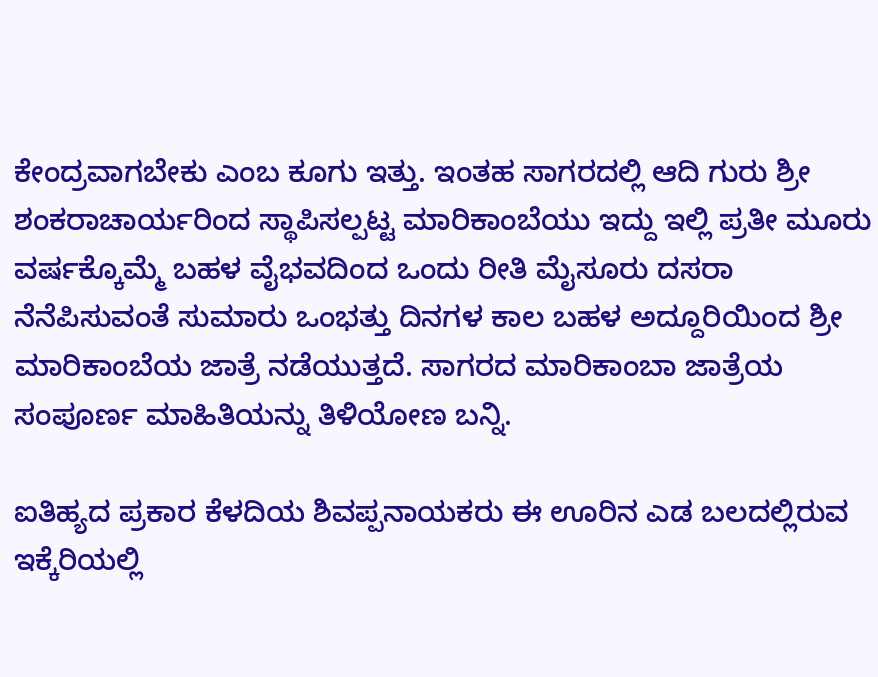ಕೇಂದ್ರವಾಗಬೇಕು ಎಂಬ ಕೂಗು ಇತ್ತು. ಇಂತಹ ಸಾಗರದಲ್ಲಿ ಆದಿ ಗುರು ಶ್ರೀ ಶಂಕರಾಚಾರ್ಯರಿಂದ ಸ್ಥಾಪಿಸಲ್ಪಟ್ಟ ಮಾರಿಕಾಂಬೆಯು ಇದ್ದು ಇಲ್ಲಿ ಪ್ರತೀ ಮೂರು ವರ್ಷಕ್ಕೊಮ್ಮೆ ಬಹಳ ವೈಭವದಿಂದ ಒಂದು ರೀತಿ ಮೈಸೂರು ದಸರಾ ನೆನೆಪಿಸುವಂತೆ ಸುಮಾರು ಒಂಭತ್ತು ದಿನಗಳ ಕಾಲ ಬಹಳ ಅದ್ದೂರಿಯಿಂದ ಶ್ರೀ ಮಾರಿಕಾಂಬೆಯ ಜಾತ್ರೆ ನಡೆಯುತ್ತದೆ. ಸಾಗರದ ಮಾರಿಕಾಂಬಾ ಜಾತ್ರೆಯ ಸಂಪೂರ್ಣ ಮಾಹಿತಿಯನ್ನು ತಿಳಿಯೋಣ ಬನ್ನಿ.

ಐತಿಹ್ಯದ ಪ್ರಕಾರ ಕೆಳದಿಯ ಶಿವಪ್ಪನಾಯಕರು ಈ ಊರಿನ ಎಡ ಬಲದಲ್ಲಿರುವ ಇಕ್ಕೆರಿಯಲ್ಲಿ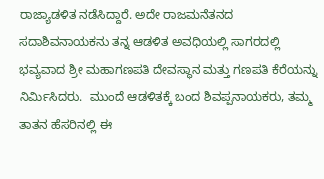ರಾಜ್ಯಾಡಳಿತ ನಡೆಸಿದ್ದಾರೆ. ಅದೇ ರಾಜಮನೆತನದ ಸದಾಶಿವನಾಯಕನು ತನ್ನ ಆಡಳಿತ ಅವಧಿಯಲ್ಲಿ ಸಾಗರದಲ್ಲಿ ಭವ್ಯವಾದ ಶ್ರೀ ಮಹಾಗಣಪತಿ ದೇವಸ್ಥಾನ ಮತ್ತು ಗಣಪತಿ ಕೆರೆಯನ್ನು ನಿರ್ಮಿಸಿದರು.  ಮುಂದೆ ಆಡಳಿತಕ್ಕೆ ಬಂದ ಶಿವಪ್ಪನಾಯಕರು, ತಮ್ಮ ತಾತನ ಹೆಸರಿನಲ್ಲಿ ಈ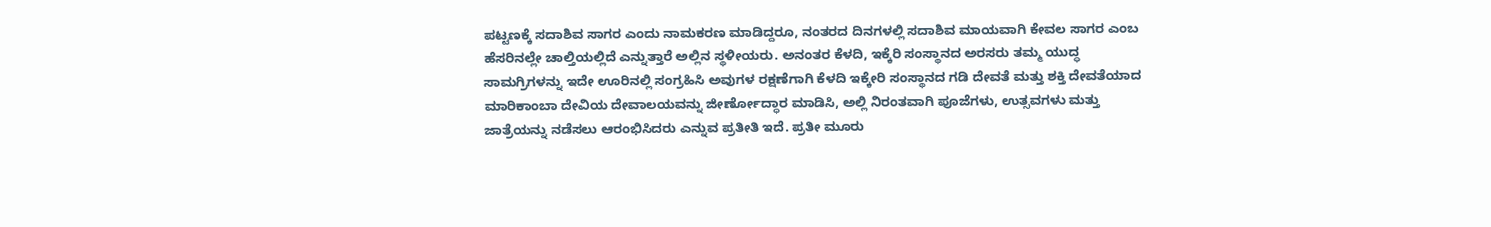ಪಟ್ಟಣಕ್ಕೆ ಸದಾಶಿವ ಸಾಗರ ಎಂದು ನಾಮಕರಣ ಮಾಡಿದ್ದರೂ, ನಂತರದ ದಿನಗಳಲ್ಲಿ ಸದಾಶಿವ ಮಾಯವಾಗಿ ಕೇವಲ ಸಾಗರ ಎಂಬ ಹೆಸರಿನಲ್ಲೇ ಚಾಲ್ತಿಯಲ್ಲಿದೆ ಎನ್ನುತ್ತಾರೆ ಅಲ್ಲಿನ ಸ್ಥಳೀಯರು. ಅನಂತರ ಕೆಳದಿ, ಇಕ್ಕೆರಿ ಸಂಸ್ಥಾನದ ಅರಸರು ತಮ್ಮ ಯುದ್ಧ ಸಾಮಗ್ರಿಗಳನ್ನು ಇದೇ ಊರಿನಲ್ಲಿ ಸಂಗ್ರಹಿಸಿ ಅವುಗಳ ರಕ್ಷಣೆಗಾಗಿ ಕೆಳದಿ ಇಕ್ಕೇರಿ ಸಂಸ್ಥಾನದ ಗಡಿ ದೇವತೆ ಮತ್ತು ಶಕ್ತಿ ದೇವತೆಯಾದ ಮಾರಿಕಾಂಬಾ ದೇವಿಯ ದೇವಾಲಯವನ್ನು ಜೀರ್ಣೋದ್ಧಾರ ಮಾಡಿಸಿ, ಅಲ್ಲಿ ನಿರಂತವಾಗಿ ಪೂಜೆಗಳು, ಉತ್ಸವಗಳು ಮತ್ತು ಜಾತ್ರೆಯನ್ನು ನಡೆಸಲು ಆರಂಭಿಸಿದರು ಎನ್ನುವ ಪ್ರತೀತಿ ಇದೆ. ಪ್ರತೀ ಮೂರು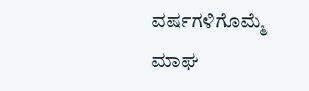ವರ್ಷಗಳಿಗೊಮ್ಮೆ ಮಾಘ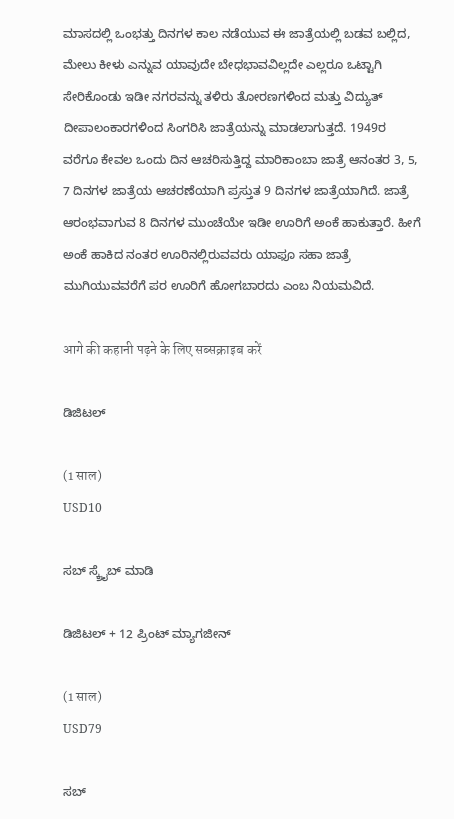ಮಾಸದಲ್ಲಿ ಒಂಭತ್ತು ದಿನಗಳ ಕಾಲ ನಡೆಯುವ ಈ ಜಾತ್ರೆಯಲ್ಲಿ ಬಡವ ಬಲ್ಲಿದ, ಮೇಲು ಕೀಳು ಎನ್ನುವ ಯಾವುದೇ ಬೇಧಭಾವವಿಲ್ಲದೇ ಎಲ್ಲರೂ ಒಟ್ಟಾಗಿ ಸೇರಿಕೊಂಡು ಇಡೀ ನಗರವನ್ನು ತಳಿರು ತೋರಣಗಳಿಂದ ಮತ್ತು ವಿದ್ಯುತ್ ದೀಪಾಲಂಕಾರಗಳಿಂದ ಸಿಂಗರಿಸಿ ಜಾತ್ರೆಯನ್ನು ಮಾಡಲಾಗುತ್ತದೆ. 1949ರ ವರೆಗೂ ಕೇವಲ ಒಂದು ದಿನ ಆಚರಿಸುತ್ತಿದ್ದ ಮಾರಿಕಾಂಬಾ ಜಾತ್ರೆ ಆನಂತರ 3, 5, 7 ದಿನಗಳ ಜಾತ್ರೆಯ ಆಚರಣೆಯಾಗಿ ಪ್ರಸ್ತುತ 9 ದಿನಗಳ ಜಾತ್ರೆಯಾಗಿದೆ. ಜಾತ್ರೆ ಆರಂಭವಾಗುವ 8 ದಿನಗಳ ಮುಂಚೆಯೇ ಇಡೀ ಊರಿಗೆ ಅಂಕೆ ಹಾಕುತ್ತಾರೆ. ಹೀಗೆ ಅಂಕೆ ಹಾಕಿದ ನಂತರ ಊರಿನಲ್ಲಿರುವವರು ಯಾಫೂ ಸಹಾ ಜಾತ್ರೆ ಮುಗಿಯುವವರೆಗೆ ಪರ ಊರಿಗೆ ಹೋಗಬಾರದು ಎಂಬ ನಿಯಮವಿದೆ.

आगे की कहानी पढ़ने के लिए सब्सक्राइब करें

ಡಿಜಿಟಲ್

(1 साल)
USD10

ಸಬ್ ಸ್ಕ್ರೈಬ್ ಮಾಡಿ

ಡಿಜಿಟಲ್ + 12 ಪ್ರಿಂಟ್ ಮ್ಯಾಗಜೀನ್

(1 साल)
USD79

ಸಬ್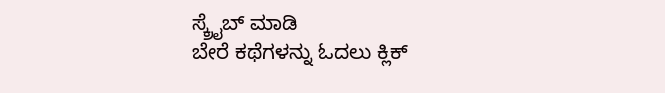ಸ್ಕ್ರೈಬ್ ಮಾಡಿ
ಬೇರೆ ಕಥೆಗಳನ್ನು ಓದಲು ಕ್ಲಿಕ್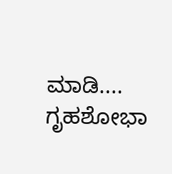ಮಾಡಿ....
ಗೃಹಶೋಭಾ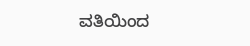ವತಿಯಿಂದ